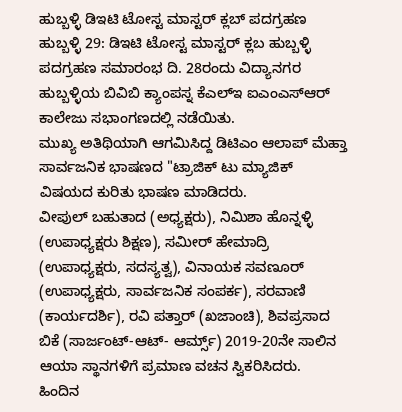ಹುಬ್ಬಳ್ಳಿ ಡಿಇಟಿ ಟೋಸ್ಟ ಮಾಸ್ಟರ್ ಕ್ಲಬ್ ಪದಗ್ರಹಣ
ಹುಬ್ಬಳ್ಳಿ 29: ಡಿಇಟಿ ಟೋಸ್ಟ ಮಾಸ್ಟರ್ ಕ್ಲಬ ಹುಬ್ಬಳ್ಳಿ ಪದಗ್ರಹಣ ಸಮಾರಂಭ ದಿ. 28ರಂದು ವಿದ್ಯಾನಗರ ಹುಬ್ಬಳ್ಳಿಯ ಬಿವಿಬಿ ಕ್ಯಾಂಪಸ್ನ ಕೆಎಲ್ಇ ಐಎಂಎಸ್ಆರ್ ಕಾಲೇಜು ಸಭಾಂಗಣದಲ್ಲಿ ನಡೆಯಿತು.
ಮುಖ್ಯ ಅತಿಥಿಯಾಗಿ ಆಗಮಿಸಿದ್ದ ಡಿಟಿಎಂ ಆಲಾಪ್ ಮೆಹ್ತಾ ಸಾರ್ವಜನಿಕ ಭಾಷಣದ "ಟ್ರಾಜಿಕ್ ಟು ಮ್ಯಾಜಿಕ್ ವಿಷಯದ ಕುರಿತು ಭಾಷಣ ಮಾಡಿದರು.
ವೀಪುಲ್ ಬಹುತಾದ (ಅಧ್ಯಕ್ಷರು), ನಿಮಿಶಾ ಹೊನ್ನಳ್ಳಿ (ಉಪಾಧ್ಯಕ್ಷರು ಶಿಕ್ಷಣ), ಸಮೀರ್ ಹೇಮಾದ್ರಿ (ಉಪಾಧ್ಯಕ್ಷರು, ಸದಸ್ಯತ್ವ), ವಿನಾಯಕ ಸವಣೂರ್ (ಉಪಾಧ್ಯಕ್ಷರು, ಸಾರ್ವಜನಿಕ ಸಂಪರ್ಕ), ಸರವಾಣಿ (ಕಾರ್ಯದರ್ಶಿ), ರವಿ ಪತ್ತಾರ್ (ಖಜಾಂಚಿ), ಶಿವಪ್ರಸಾದ ಬಿಕೆ (ಸಾರ್ಜಂಟ್-ಆಟ್- ಆರ್ಮ್ಸ್) 2019-20ನೇ ಸಾಲಿನ ಆಯಾ ಸ್ಥಾನಗಳಿಗೆ ಪ್ರಮಾಣ ವಚನ ಸ್ವಿಕರಿಸಿದರು.
ಹಿಂದಿನ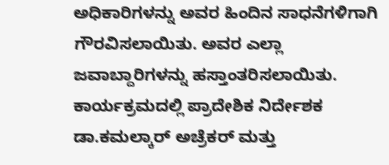ಅಧಿಕಾರಿಗಳನ್ನು ಅವರ ಹಿಂದಿನ ಸಾಧನೆಗಳಿಗಾಗಿ ಗೌರವಿಸಲಾಯಿತು. ಅವರ ಎಲ್ಲಾ ಜವಾಬ್ದಾರಿಗಳನ್ನು ಹಸ್ತಾಂತರಿಸಲಾಯಿತು. ಕಾರ್ಯಕ್ರಮದಲ್ಲಿ ಪ್ರಾದೇಶಿಕ ನಿರ್ದೇಶಕ ಡಾ.ಕಮಲ್ಕಾರ್ ಅಚ್ರೆಕರ್ ಮತ್ತು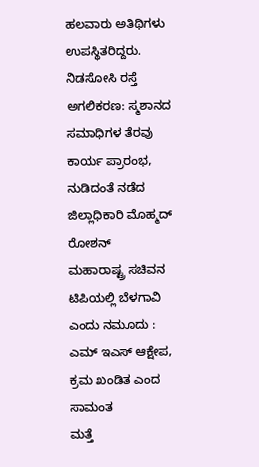ಹಲವಾರು ಅತಿಥಿಗಳು ಉಪಸ್ಥಿತರಿದ್ದರು.
ನಿಡಸೋಸಿ ರಸ್ತೆ ಅಗಲಿಕರಣ: ಸ್ಮಶಾನದ ಸಮಾಧಿಗಳ ತೆರವು ಕಾರ್ಯ ಪ್ರಾರಂಭ, ನುಡಿದಂತೆ ನಡೆದ ಜಿಲ್ಲಾಧಿಕಾರಿ ಮೊಹ್ಮದ್ ರೋಶನ್
ಮಹಾರಾಷ್ಟ್ರ ಸಚಿವನ ಟಿಪಿಯಲ್ಲಿ ಬೆಳಗಾವಿ ಎಂದು ನಮೂದು : ಎಮ್ ಇಎಸ್ ಆಕ್ಷೇಪ, ಕ್ರಮ ಖಂಡಿತ ಎಂದ ಸಾಮಂತ
ಮತ್ತೆ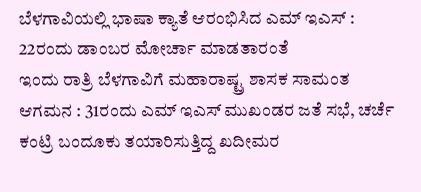ಬೆಳಗಾವಿಯಲ್ಲಿ ಭಾಷಾ ಕ್ಯಾತೆ ಆರಂಭಿಸಿದ ಎಮ್ ಇಎಸ್ : 22ರಂದು ಡಾಂಬರ ಮೋರ್ಚಾ ಮಾಡತಾರಂತೆ
ಇಂದು ರಾತ್ರಿ ಬೆಳಗಾವಿಗೆ ಮಹಾರಾಷ್ಟ್ರ ಶಾಸಕ ಸಾಮಂತ ಆಗಮನ : 31ರಂದು ಎಮ್ ಇಎಸ್ ಮುಖಂಡರ ಜತೆ ಸಭೆ, ಚರ್ಚೆ
ಕಂಟ್ರಿ ಬಂದೂಕು ತಯಾರಿಸುತ್ತಿದ್ದ ಖದೀಮರ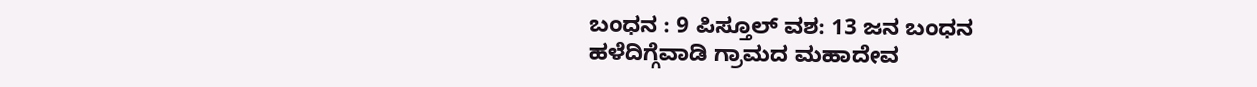ಬಂಧನ : 9 ಪಿಸ್ತೂಲ್ ವಶ: 13 ಜನ ಬಂಧನ
ಹಳೆದಿಗ್ಗೆವಾಡಿ ಗ್ರಾಮದ ಮಹಾದೇವ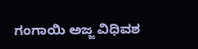ಗಂಗಾಯಿ ಅಜ್ಜ ವಿಧಿವಶ